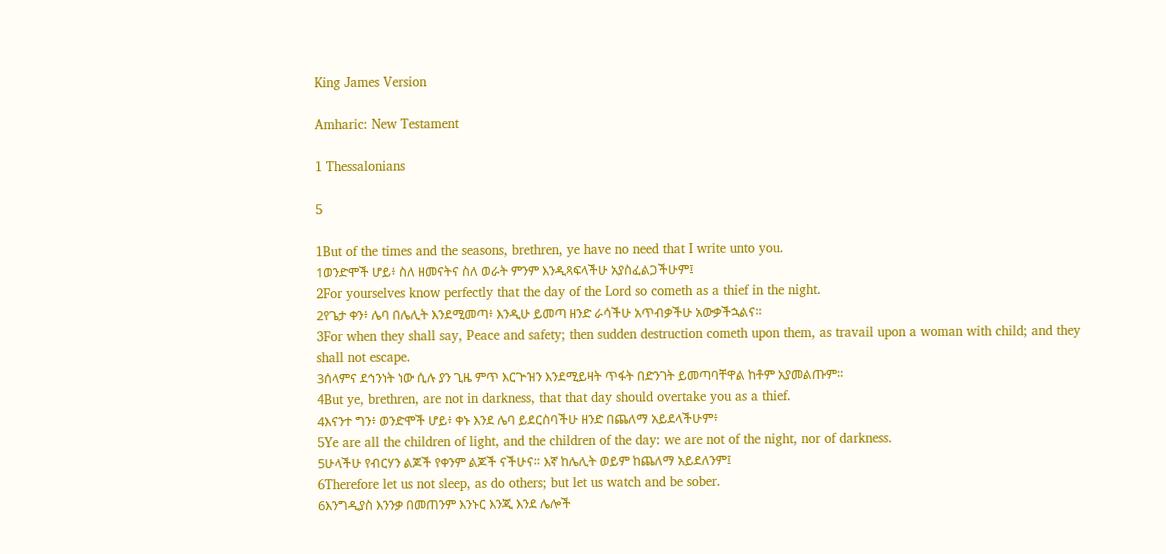King James Version

Amharic: New Testament

1 Thessalonians

5

1But of the times and the seasons, brethren, ye have no need that I write unto you.
1ወንድሞች ሆይ፥ ስለ ዘመናትና ስለ ወራት ምንም እንዲጻፍላችሁ አያስፈልጋችሁም፤
2For yourselves know perfectly that the day of the Lord so cometh as a thief in the night.
2የጌታ ቀን፥ ሌባ በሌሊት እንደሚመጣ፥ እንዲሁ ይመጣ ዘንድ ራሳችሁ አጥብቃችሁ አውቃችኋልና።
3For when they shall say, Peace and safety; then sudden destruction cometh upon them, as travail upon a woman with child; and they shall not escape.
3ሰላምና ደኅንነት ነው ሲሉ ያን ጊዜ ምጥ እርጕዝን እንደሚይዛት ጥፋት በድንገት ይመጣባቸዋል ከቶም አያመልጡም።
4But ye, brethren, are not in darkness, that that day should overtake you as a thief.
4እናንተ ግን፥ ወንድሞች ሆይ፥ ቀኑ እንደ ሌባ ይደርስባችሁ ዘንድ በጨለማ አይደላችሁም፥
5Ye are all the children of light, and the children of the day: we are not of the night, nor of darkness.
5ሁላችሁ የብርሃን ልጆች የቀንም ልጆች ናችሁና። እኛ ከሌሊት ወይም ከጨለማ አይደለንም፤
6Therefore let us not sleep, as do others; but let us watch and be sober.
6እንግዲያስ እንንቃ በመጠንም እንኑር እንጂ እንደ ሌሎች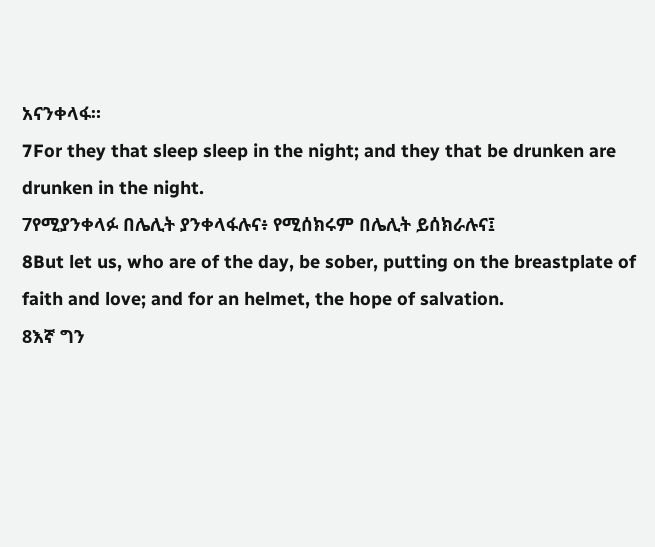አናንቀላፋ።
7For they that sleep sleep in the night; and they that be drunken are drunken in the night.
7የሚያንቀላፉ በሌሊት ያንቀላፋሉና፥ የሚሰክሩም በሌሊት ይሰክራሉና፤
8But let us, who are of the day, be sober, putting on the breastplate of faith and love; and for an helmet, the hope of salvation.
8እኛ ግን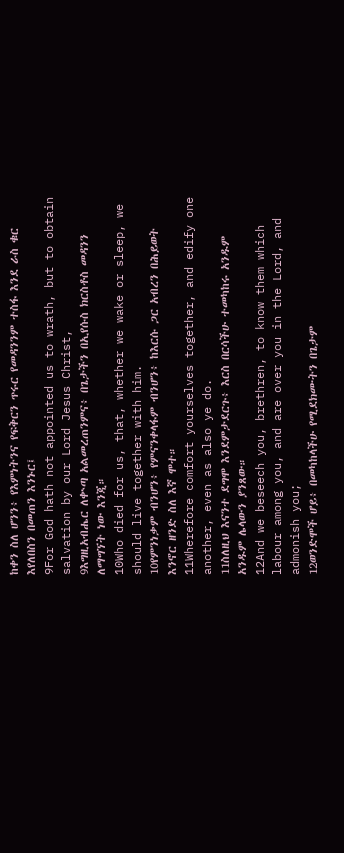ከቀን ስለ ሆንን፥ የእምነትንና የፍቅርን ጥሩር የመዳንንም ተስፋ እንደ ራስ ቁር እየለበስን በመጠን እንኑር፤
9For God hath not appointed us to wrath, but to obtain salvation by our Lord Jesus Christ,
9እግዚአብሔር ለቍጣ አልመረጠንምና፥ በጌታችን በኢየሱስ ክርስቶስ መዳንን ለማግኘት ነው እንጂ።
10Who died for us, that, whether we wake or sleep, we should live together with him.
10የምንነቃም ብንሆን፥ የምናንቀላፋም ብንሆን፥ ከእርሱ ጋር አብረን በሕይወት እንኖር ዘንድ ስለ እኛ ሞተ።
11Wherefore comfort yourselves together, and edify one another, even as also ye do.
11ስለዚህ እናንተ ደግሞ እንደምታደርጉ፥ እርስ በርሳችሁ ተመካከሩ አንዱም አንዱም ሌላውን ያንጸው።
12And we beseech you, brethren, to know them which labour among you, and are over you in the Lord, and admonish you;
12ወንድሞች ሆይ፥ በመካከላችሁ የሚደክሙትን በጌታም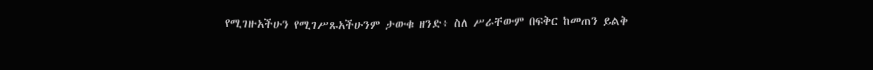የሚገዙአችሁን የሚገሥጹአችሁንም ታውቁ ዘንድ፥ ስለ ሥራቸውም በፍቅር ከመጠን ይልቅ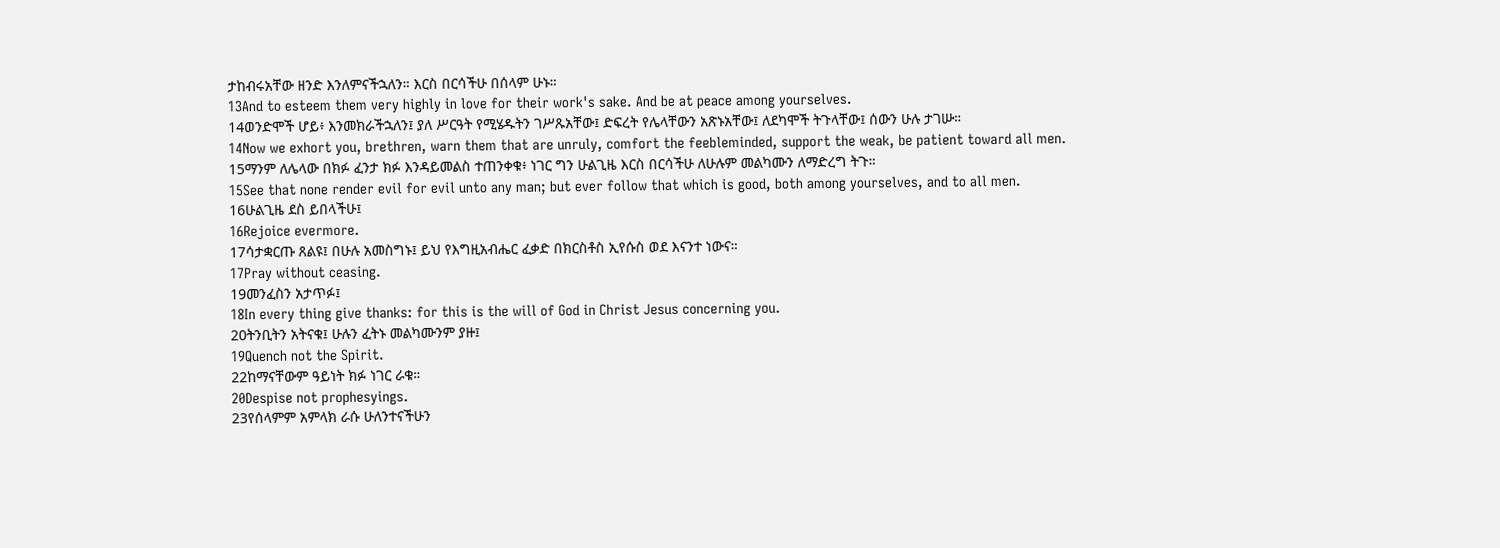ታከብሩአቸው ዘንድ እንለምናችኋለን። እርስ በርሳችሁ በሰላም ሁኑ።
13And to esteem them very highly in love for their work's sake. And be at peace among yourselves.
14ወንድሞች ሆይ፥ እንመክራችኋለን፤ ያለ ሥርዓት የሚሄዱትን ገሥጹአቸው፤ ድፍረት የሌላቸውን አጽኑአቸው፤ ለደካሞች ትጉላቸው፤ ሰውን ሁሉ ታገሡ።
14Now we exhort you, brethren, warn them that are unruly, comfort the feebleminded, support the weak, be patient toward all men.
15ማንም ለሌላው በክፉ ፈንታ ክፉ እንዳይመልስ ተጠንቀቁ፥ ነገር ግን ሁልጊዜ እርስ በርሳችሁ ለሁሉም መልካሙን ለማድረግ ትጉ።
15See that none render evil for evil unto any man; but ever follow that which is good, both among yourselves, and to all men.
16ሁልጊዜ ደስ ይበላችሁ፤
16Rejoice evermore.
17ሳታቋርጡ ጸልዩ፤ በሁሉ አመስግኑ፤ ይህ የእግዚአብሔር ፈቃድ በክርስቶስ ኢየሱስ ወደ እናንተ ነውና።
17Pray without ceasing.
19መንፈስን አታጥፉ፤
18In every thing give thanks: for this is the will of God in Christ Jesus concerning you.
20ትንቢትን አትናቁ፤ ሁሉን ፈትኑ መልካሙንም ያዙ፤
19Quench not the Spirit.
22ከማናቸውም ዓይነት ክፉ ነገር ራቁ።
20Despise not prophesyings.
23የሰላምም አምላክ ራሱ ሁለንተናችሁን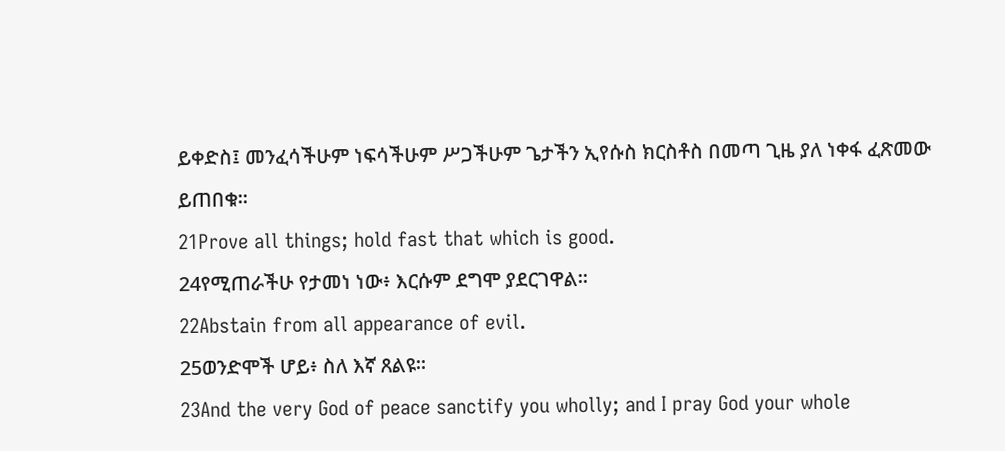ይቀድስ፤ መንፈሳችሁም ነፍሳችሁም ሥጋችሁም ጌታችን ኢየሱስ ክርስቶስ በመጣ ጊዜ ያለ ነቀፋ ፈጽመው ይጠበቁ።
21Prove all things; hold fast that which is good.
24የሚጠራችሁ የታመነ ነው፥ እርሱም ደግሞ ያደርገዋል።
22Abstain from all appearance of evil.
25ወንድሞች ሆይ፥ ስለ እኛ ጸልዩ።
23And the very God of peace sanctify you wholly; and I pray God your whole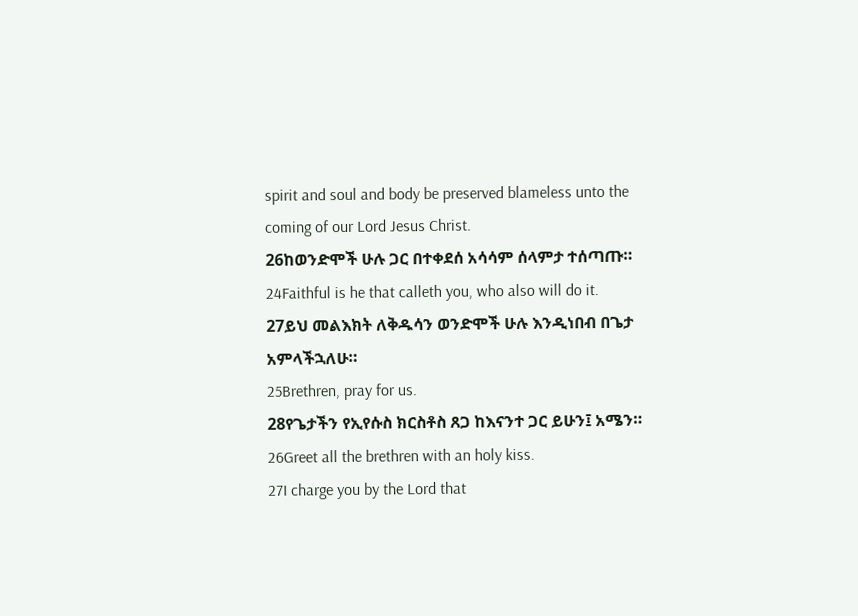spirit and soul and body be preserved blameless unto the coming of our Lord Jesus Christ.
26ከወንድሞች ሁሉ ጋር በተቀደሰ አሳሳም ሰላምታ ተሰጣጡ።
24Faithful is he that calleth you, who also will do it.
27ይህ መልእክት ለቅዱሳን ወንድሞች ሁሉ እንዲነበብ በጌታ አምላችኋለሁ።
25Brethren, pray for us.
28የጌታችን የኢየሱስ ክርስቶስ ጸጋ ከእናንተ ጋር ይሁን፤ አሜን።
26Greet all the brethren with an holy kiss.
27I charge you by the Lord that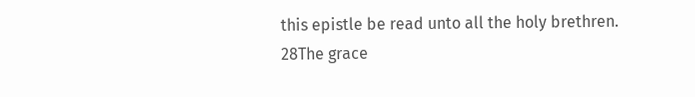this epistle be read unto all the holy brethren.
28The grace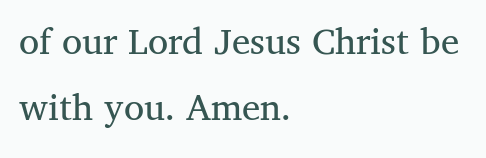of our Lord Jesus Christ be with you. Amen.